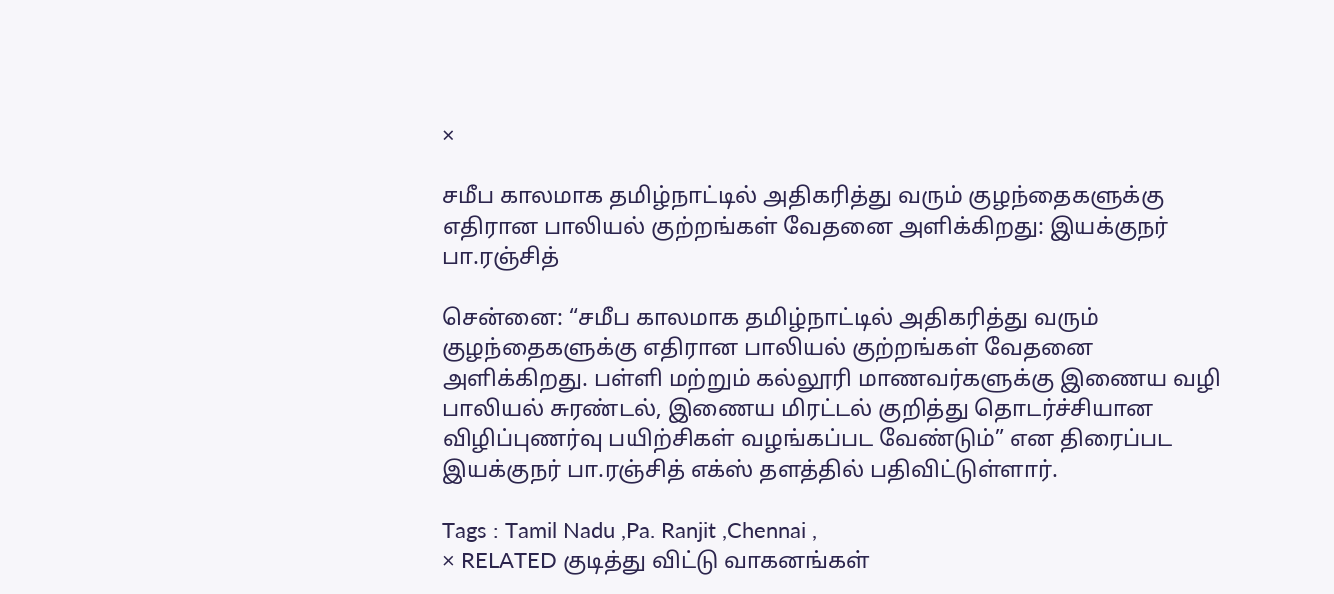×

சமீப காலமாக தமிழ்நாட்டில் அதிகரித்து வரும் குழந்தைகளுக்கு எதிரான பாலியல் குற்றங்கள் வேதனை அளிக்கிறது: இயக்குநர் பா.ரஞ்சித்

சென்னை: “சமீப காலமாக தமிழ்நாட்டில் அதிகரித்து வரும் குழந்தைகளுக்கு எதிரான பாலியல் குற்றங்கள் வேதனை அளிக்கிறது. பள்ளி மற்றும் கல்லூரி மாணவர்களுக்கு இணைய வழி பாலியல் சுரண்டல், இணைய மிரட்டல் குறித்து தொடர்ச்சியான விழிப்புணர்வு பயிற்சிகள் வழங்கப்பட வேண்டும்” என திரைப்பட இயக்குநர் பா.ரஞ்சித் எக்ஸ் தளத்தில் பதிவிட்டுள்ளார்.

Tags : Tamil Nadu ,Pa. Ranjit ,Chennai ,
× RELATED குடித்து விட்டு வாகனங்கள்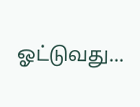ஓட்டுவது...